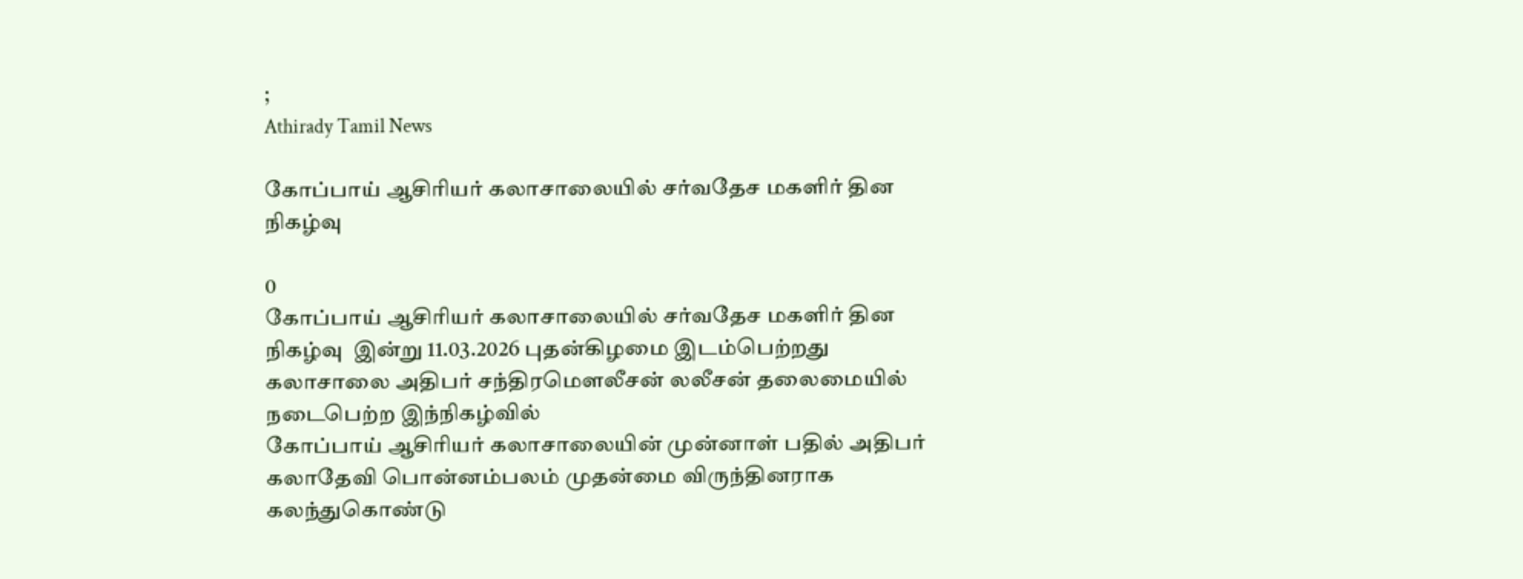;
Athirady Tamil News

கோப்பாய் ஆசிரியர் கலாசாலையில் சர்வதேச மகளிர் தின நிகழ்வு

0
கோப்பாய் ஆசிரியர் கலாசாலையில் சர்வதேச மகளிர் தின நிகழ்வு  இன்று 11.03.2026 புதன்கிழமை இடம்பெற்றது
கலாசாலை அதிபர் சந்திரமௌலீசன் லலீசன் தலைமையில் நடைபெற்ற இந்நிகழ்வில்
கோப்பாய் ஆசிரியர் கலாசாலையின் முன்னாள் பதில் அதிபர் கலாதேவி பொன்னம்பலம் முதன்மை விருந்தினராக கலந்துகொண்டு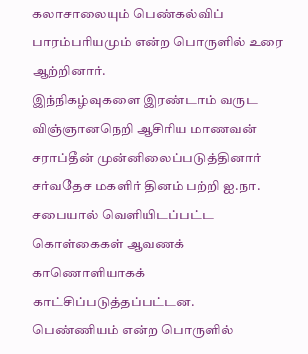கலாசாலையும் பெண்கல்விப் பாரம்பரியமும் என்ற பொருளில் உரை ஆற்றினார்.
இந்நிகழ்வுகளை இரண்டாம் வருட விஞ்ஞானநெறி ஆசிரிய மாணவன் சராப்தீன் முன்னிலைப்படுத்தினார்
சர்வதேச மகளிர் தினம் பற்றி ஐ.நா. சபையால் வெளியிடப்பட்ட கொள்கைகள் ஆவணக் காணொளியாகக் காட்சிப்படுத்தப்பட்டன.
பெண்ணியம் என்ற பொருளில்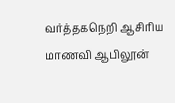வர்த்தகநெறி ஆசிரிய மாணவி ஆபிலூன்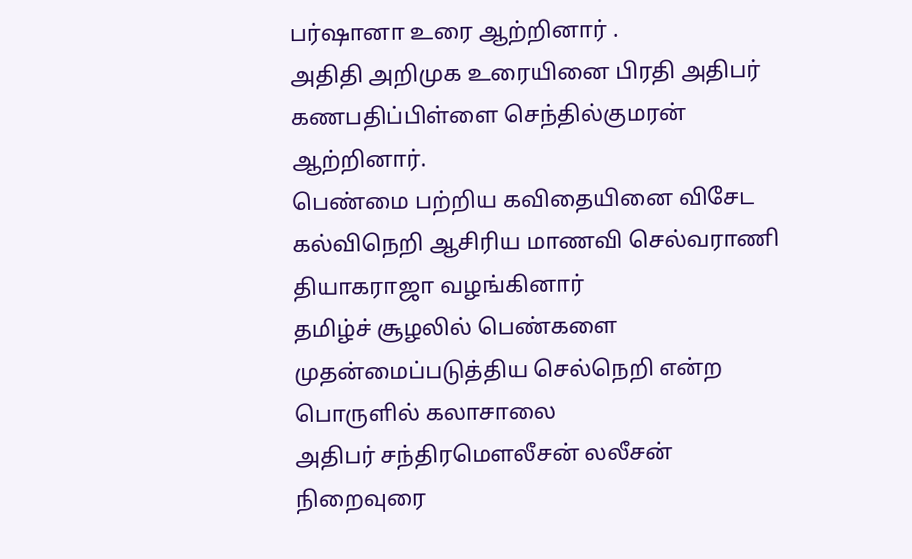பர்ஷானா உரை ஆற்றினார் .
அதிதி அறிமுக உரையினை பிரதி அதிபர் கணபதிப்பிள்ளை செந்தில்குமரன் ஆற்றினார்.
பெண்மை பற்றிய கவிதையினை விசேட கல்விநெறி ஆசிரிய மாணவி செல்வராணி தியாகராஜா வழங்கினார்
தமிழ்ச் சூழலில் பெண்களை முதன்மைப்படுத்திய செல்நெறி என்ற பொருளில் கலாசாலை
அதிபர் சந்திரமௌலீசன் லலீசன் நிறைவுரை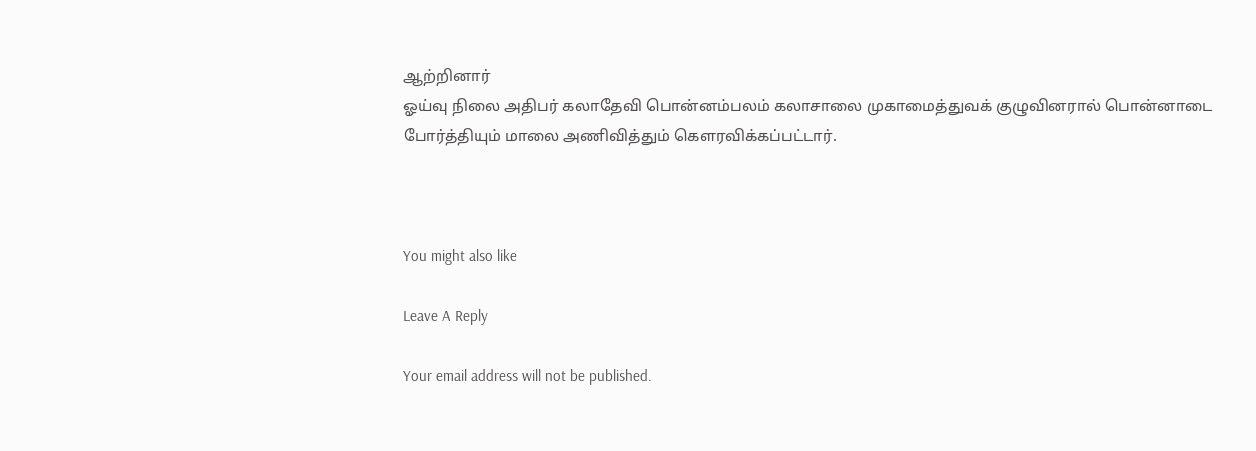ஆற்றினார்
ஓய்வு நிலை அதிபர் கலாதேவி பொன்னம்பலம் கலாசாலை முகாமைத்துவக் குழுவினரால் பொன்னாடை போர்த்தியும் மாலை அணிவித்தும் கௌரவிக்கப்பட்டார்.



You might also like

Leave A Reply

Your email address will not be published.